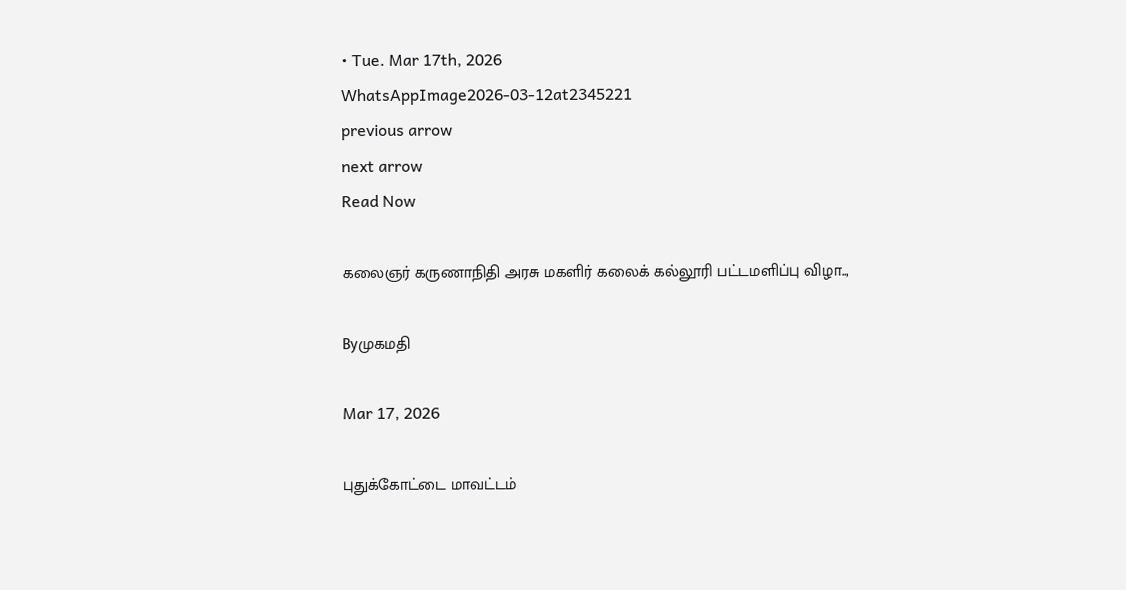• Tue. Mar 17th, 2026
WhatsAppImage2026-03-12at2345221
previous arrow
next arrow
Read Now

கலைஞர் கருணாநிதி அரசு மகளிர் கலைக் கல்லூரி பட்டமளிப்பு விழா..,

Byமுகமதி

Mar 17, 2026

புதுக்கோட்டை மாவட்டம்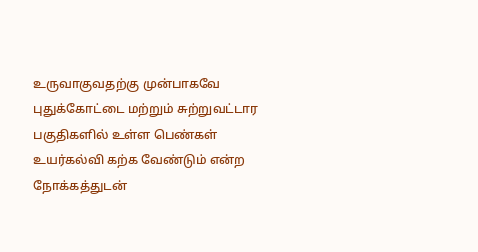உருவாகுவதற்கு முன்பாகவே புதுக்கோட்டை மற்றும் சுற்றுவட்டார பகுதிகளில் உள்ள பெண்கள் உயர்கல்வி கற்க வேண்டும் என்ற நோக்கத்துடன்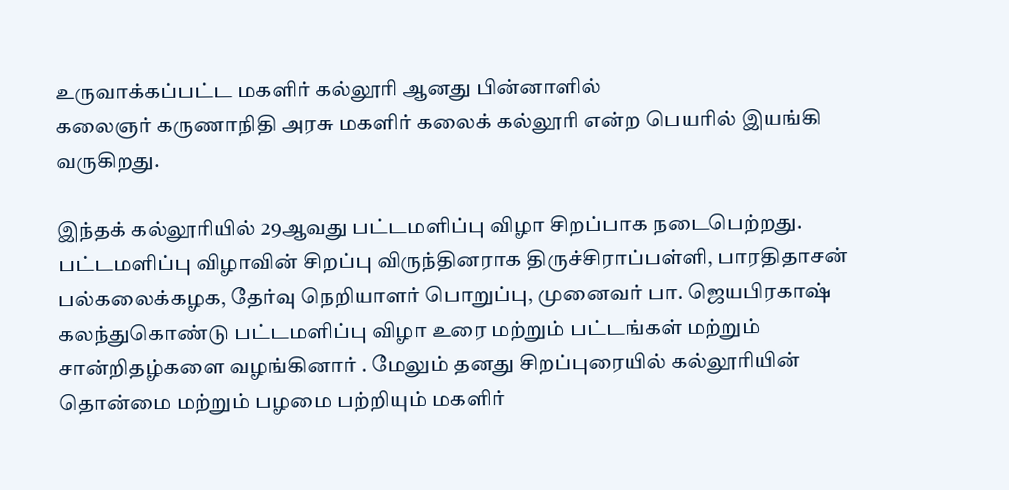உருவாக்கப்பட்ட மகளிர் கல்லூரி ஆனது பின்னாளில்
கலைஞர் கருணாநிதி அரசு மகளிர் கலைக் கல்லூரி என்ற பெயரில் இயங்கி வருகிறது.

இந்தக் கல்லூரியில் 29ஆவது பட்டமளிப்பு விழா சிறப்பாக நடைபெற்றது. பட்டமளிப்பு விழாவின் சிறப்பு விருந்தினராக திருச்சிராப்பள்ளி, பாரதிதாசன் பல்கலைக்கழக, தேர்வு நெறியாளர் பொறுப்பு, முனைவர் பா. ஜெயபிரகாஷ் கலந்துகொண்டு பட்டமளிப்பு விழா உரை மற்றும் பட்டங்கள் மற்றும் சான்றிதழ்களை வழங்கினார் . மேலும் தனது சிறப்புரையில் கல்லூரியின் தொன்மை மற்றும் பழமை பற்றியும் மகளிர்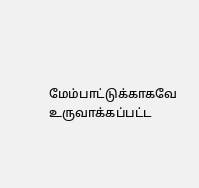மேம்பாட்டுக்காகவே உருவாக்கப்பட்ட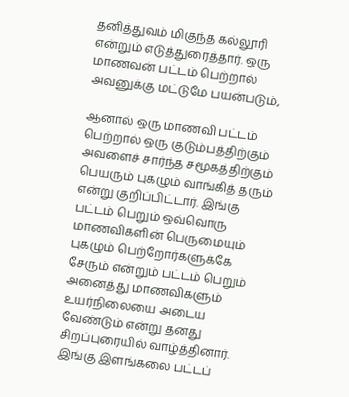தனித்துவம் மிகுந்த கல்லூரி என்றும் எடுத்துரைத்தார். ஒரு மாணவன் பட்டம் பெற்றால் அவனுக்கு மட்டுமே பயன்படும்,

ஆனால் ஒரு மாணவி பட்டம் பெற்றால் ஒரு குடும்பத்திற்கும் அவளைச் சார்ந்த சமூகத்திற்கும் பெயரும் புகழும் வாங்கித் தரும் என்று குறிப்பிட்டார். இங்கு பட்டம் பெறும் ஒவ்வொரு மாணவிகளின் பெருமையும் புகழும் பெற்றோர்களுக்கே சேரும் என்றும் பட்டம் பெறும் அனைத்து மாணவிகளும் உயர்நிலையை அடைய வேண்டும் என்று தனது சிறப்புரையில் வாழ்த்தினார். இங்கு இளங்கலை பட்டப்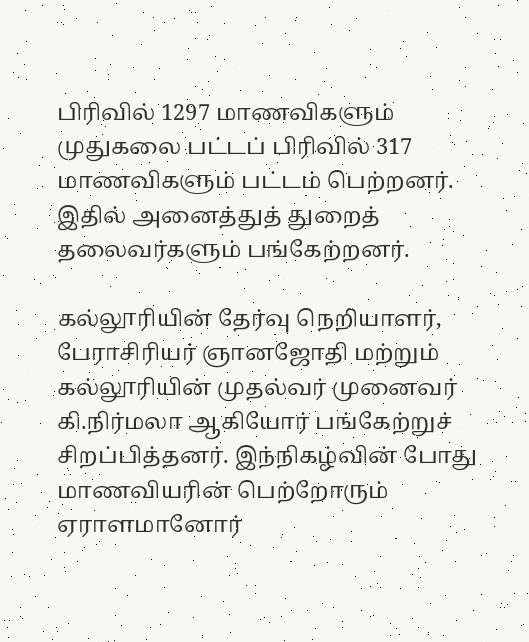பிரிவில் 1297 மாணவிகளும் முதுகலை பட்டப் பிரிவில் 317 மாணவிகளும் பட்டம் பெற்றனர். இதில் அனைத்துத் துறைத் தலைவர்களும் பங்கேற்றனர்.

கல்லூரியின் தேர்வு நெறியாளர், பேராசிரியர் ஞானஜோதி மற்றும் கல்லூரியின் முதல்வர் முனைவர் கி.நிர்மலா ஆகியோர் பங்கேற்றுச் சிறப்பித்தனர். இந்நிகழ்வின் போது மாணவியரின் பெற்றோரும் ஏராளமானோர்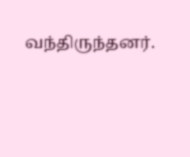வந்திருந்தனர்.